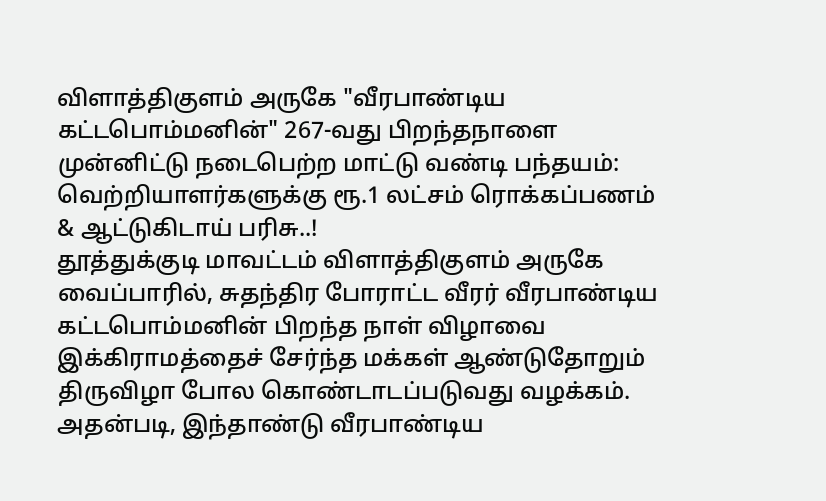விளாத்திகுளம் அருகே "வீரபாண்டிய கட்டபொம்மனின்" 267-வது பிறந்தநாளை முன்னிட்டு நடைபெற்ற மாட்டு வண்டி பந்தயம்: வெற்றியாளர்களுக்கு ரூ.1 லட்சம் ரொக்கப்பணம் & ஆட்டுகிடாய் பரிசு..!
தூத்துக்குடி மாவட்டம் விளாத்திகுளம் அருகே வைப்பாரில், சுதந்திர போராட்ட வீரர் வீரபாண்டிய கட்டபொம்மனின் பிறந்த நாள் விழாவை இக்கிராமத்தைச் சேர்ந்த மக்கள் ஆண்டுதோறும் திருவிழா போல கொண்டாடப்படுவது வழக்கம். அதன்படி, இந்தாண்டு வீரபாண்டிய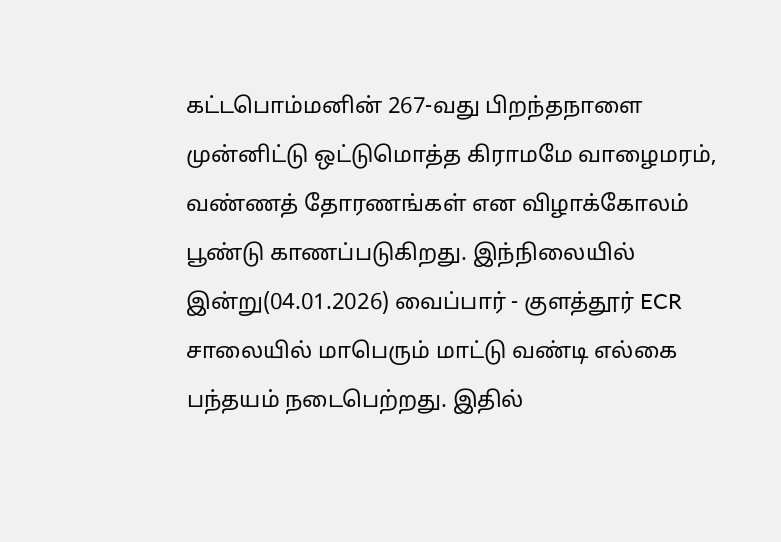கட்டபொம்மனின் 267-வது பிறந்தநாளை முன்னிட்டு ஒட்டுமொத்த கிராமமே வாழைமரம், வண்ணத் தோரணங்கள் என விழாக்கோலம் பூண்டு காணப்படுகிறது. இந்நிலையில் இன்று(04.01.2026) வைப்பார் - குளத்தூர் ECR சாலையில் மாபெரும் மாட்டு வண்டி எல்கை பந்தயம் நடைபெற்றது. இதில்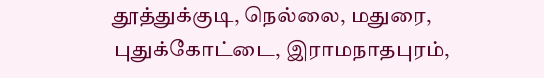தூத்துக்குடி, நெல்லை, மதுரை, புதுக்கோட்டை, இராமநாதபுரம்,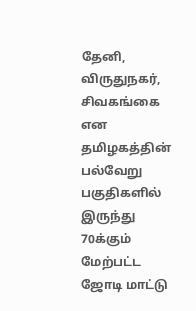தேனி, விருதுநகர், சிவகங்கை என தமிழகத்தின் பல்வேறு பகுதிகளில் இருந்து 70க்கும் மேற்பட்ட ஜோடி மாட்டு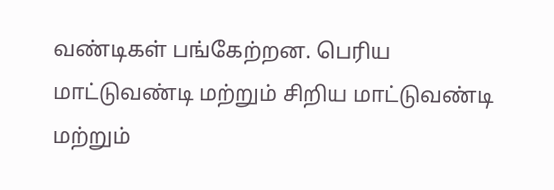வண்டிகள் பங்கேற்றன. பெரிய மாட்டுவண்டி மற்றும் சிறிய மாட்டுவண்டி மற்றும்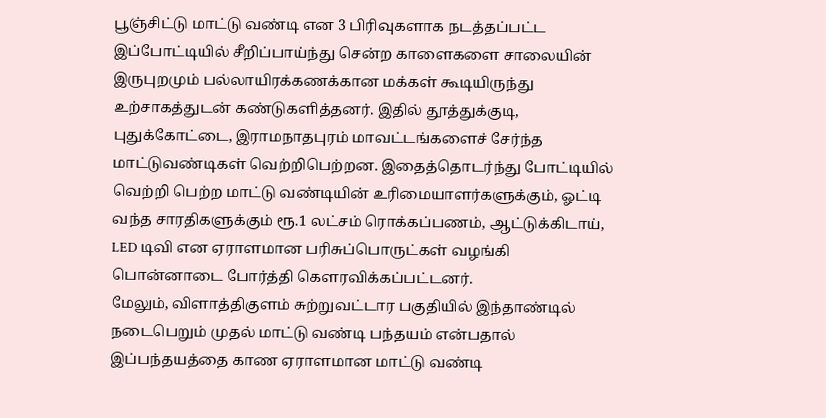பூஞ்சிட்டு மாட்டு வண்டி என 3 பிரிவுகளாக நடத்தப்பட்ட இப்போட்டியில் சீறிப்பாய்ந்து சென்ற காளைகளை சாலையின் இருபுறமும் பல்லாயிரக்கணக்கான மக்கள் கூடியிருந்து உற்சாகத்துடன் கண்டுகளித்தனர். இதில் தூத்துக்குடி, புதுக்கோட்டை, இராமநாதபுரம் மாவட்டங்களைச் சேர்ந்த மாட்டுவண்டிகள் வெற்றிபெற்றன. இதைத்தொடர்ந்து போட்டியில் வெற்றி பெற்ற மாட்டு வண்டியின் உரிமையாளர்களுக்கும், ஓட்டி வந்த சாரதிகளுக்கும் ரூ.1 லட்சம் ரொக்கப்பணம், ஆட்டுக்கிடாய், LED டிவி என ஏராளமான பரிசுப்பொருட்கள் வழங்கி பொன்னாடை போர்த்தி கெளரவிக்கப்பட்டனர்.
மேலும், விளாத்திகுளம் சுற்றுவட்டார பகுதியில் இந்தாண்டில் நடைபெறும் முதல் மாட்டு வண்டி பந்தயம் என்பதால் இப்பந்தயத்தை காண ஏராளமான மாட்டு வண்டி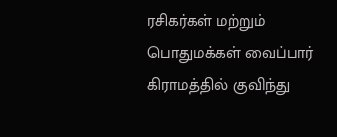ரசிகர்கள் மற்றும் பொதுமக்கள் வைப்பார் கிராமத்தில் குவிந்து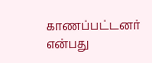காணப்பட்டனர் என்பது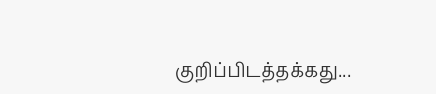குறிப்பிடத்தக்கது...